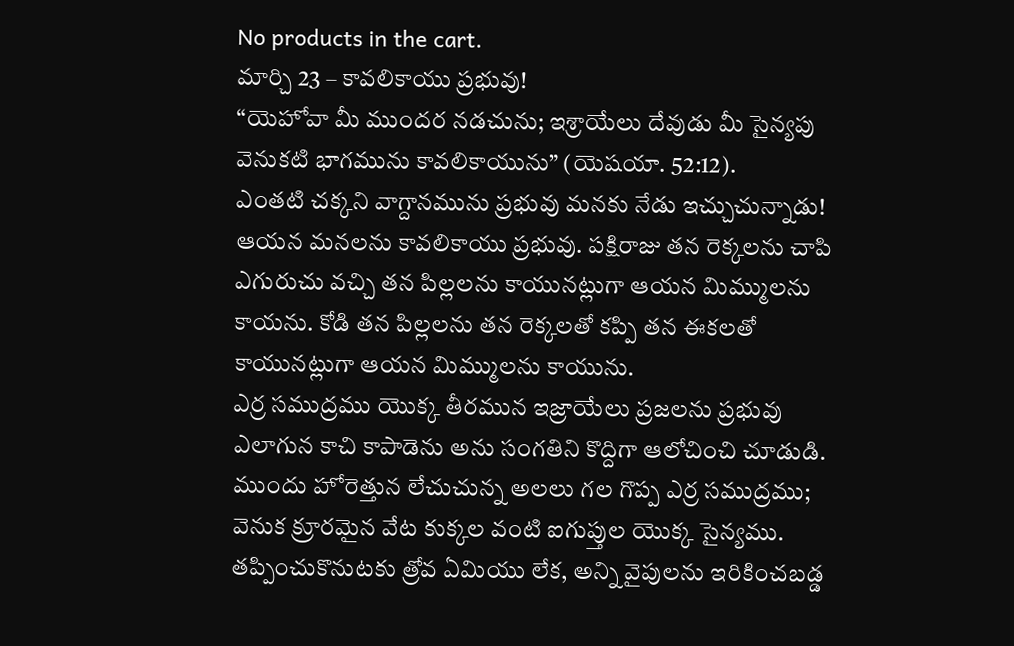No products in the cart.
మార్చి 23 – కావలికాయు ప్రభువు!
“యెహోవా మీ ముందర నడచును; ఇశ్రాయేలు దేవుడు మీ సైన్యపు వెనుకటి భాగమును కావలికాయును” (యెషయా. 52:12).
ఎంతటి చక్కని వాగ్దానమును ప్రభువు మనకు నేడు ఇచ్చుచున్నాడు! ఆయన మనలను కావలికాయు ప్రభువు. పక్షిరాజు తన రెక్కలను చాపి ఎగురుచు వచ్చి తన పిల్లలను కాయునట్లుగా ఆయన మిమ్ములను కాయను. కోడి తన పిల్లలను తన రెక్కలతో కప్పి తన ఈకలతో కాయునట్లుగా ఆయన మిమ్ములను కాయును.
ఎర్ర సముద్రము యొక్క తీరమున ఇజ్రాయేలు ప్రజలను ప్రభువు ఎలాగున కాచి కాపాడెను అను సంగతిని కొద్దిగా ఆలోచించి చూడుడి. ముందు హోరెత్తున లేచుచున్న అలలు గల గొప్ప ఎర్ర సముద్రము; వెనుక క్రూరమైన వేట కుక్కల వంటి ఐగుప్తుల యొక్క సైన్యము. తప్పించుకొనుటకు త్రోవ ఏమియు లేక, అన్ని వైపులను ఇరికించబడ్డ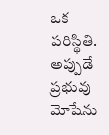ఒక పరిస్థితి.
అప్పుడే ప్రభువు మోషేను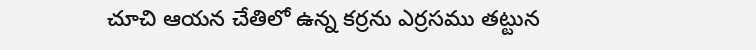చూచి ఆయన చేతిలో ఉన్న కర్రను ఎర్రసము తట్టున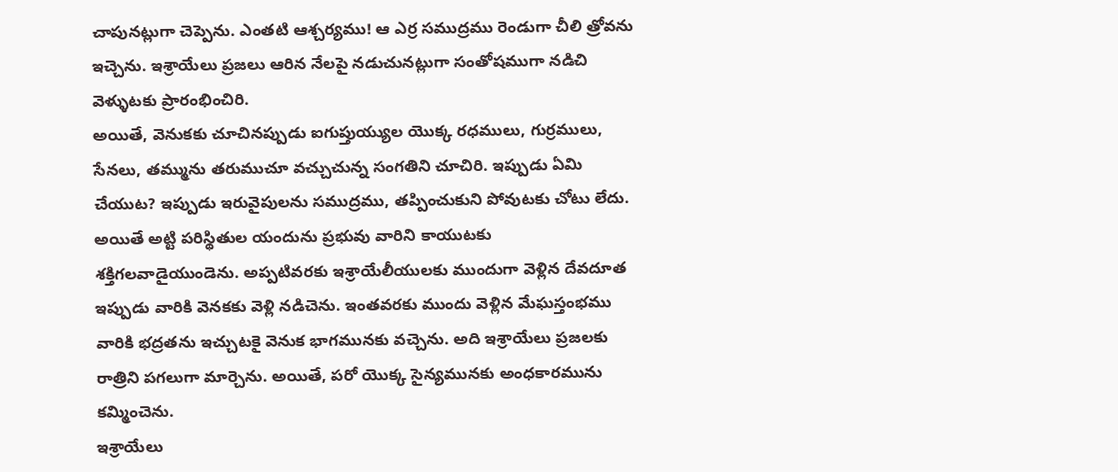చాపునట్లుగా చెప్పెను. ఎంతటి ఆశ్చర్యము! ఆ ఎర్ర సముద్రము రెండుగా చీలి త్రోవను ఇచ్చెను. ఇశ్రాయేలు ప్రజలు ఆరిన నేలపై నడుచునట్లుగా సంతోషముగా నడిచి వెళ్ళుటకు ప్రారంభించిరి.
అయితే, వెనుకకు చూచినప్పుడు ఐగుప్తుయ్యుల యొక్క రధములు, గుర్రములు, సేనలు, తమ్మును తరుముచూ వచ్చుచున్న సంగతిని చూచిరి. ఇప్పుడు ఏమి చేయుట? ఇప్పుడు ఇరువైపులను సముద్రము, తప్పించుకుని పోవుటకు చోటు లేదు.
అయితే అట్టి పరిస్థితుల యందును ప్రభువు వారిని కాయుటకు శక్తిగలవాడైయుండెను. అప్పటివరకు ఇశ్రాయేలీయులకు ముందుగా వెళ్లిన దేవదూత ఇప్పుడు వారికి వెనకకు వెళ్లి నడిచెను. ఇంతవరకు ముందు వెళ్లిన మేఘస్తంభము వారికి భద్రతను ఇచ్చుటకై వెనుక భాగమునకు వచ్చెను. అది ఇశ్రాయేలు ప్రజలకు రాత్రిని పగలుగా మార్చెను. అయితే, పరో యొక్క సైన్యమునకు అంధకారమును కమ్మించెను.
ఇశ్రాయేలు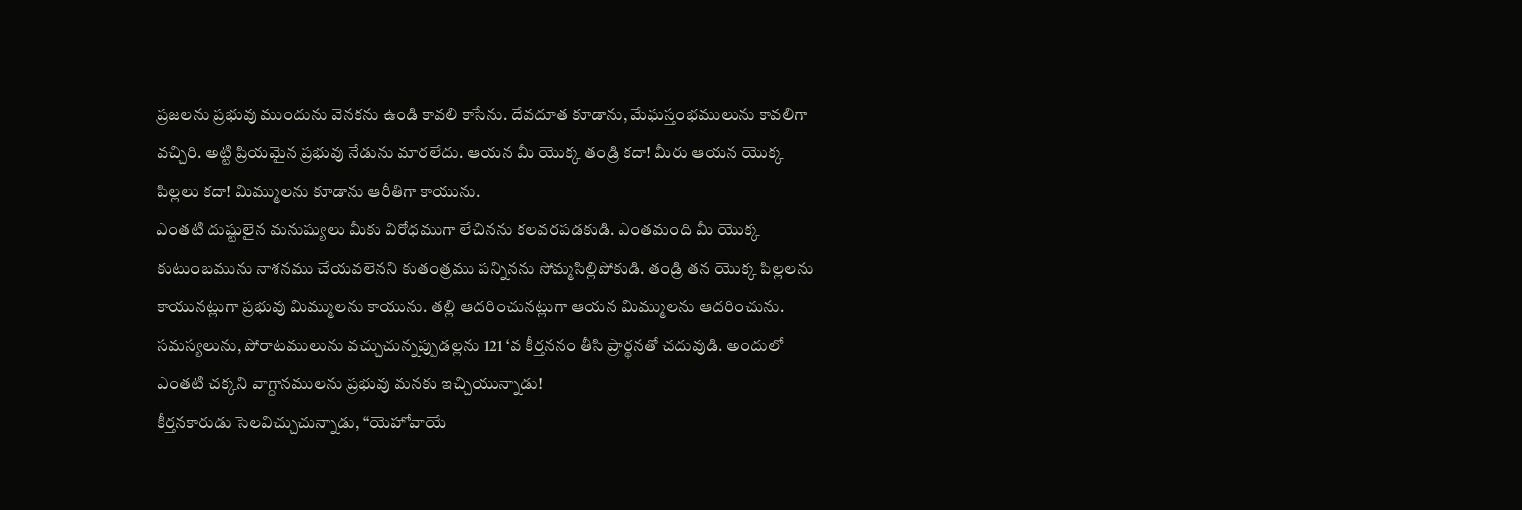ప్రజలను ప్రభువు ముందును వెనకను ఉండి కావలి కాసేను. దేవదూత కూడాను, మేఘస్తంభములును కావలిగా వచ్చిరి. అట్టి ప్రియమైన ప్రభువు నేడును మారలేదు. ఆయన మీ యొక్క తండ్రి కదా! మీరు ఆయన యొక్క పిల్లలు కదా! మిమ్ములను కూడాను ఆరీతిగా కాయును.
ఎంతటి దుష్టులైన మనుష్యులు మీకు విరోధముగా లేచినను కలవరపడకుడి. ఎంతమంది మీ యొక్క కుటుంబమును నాశనము చేయవలెనని కుతంత్రము పన్నినను సోమ్మసిల్లిపోకుడి. తండ్రి తన యొక్క పిల్లలను కాయునట్లుగా ప్రభువు మిమ్ములను కాయును. తల్లి ఆదరించునట్లుగా ఆయన మిమ్ములను ఆదరించును.
సమస్యలును, పోరాటములును వచ్చుచున్నప్పుడల్లను 121 ‘వ కీర్తననం తీసి ప్రార్థనతో చదువుడి. అందులో ఎంతటి చక్కని వాగ్దానములను ప్రభువు మనకు ఇచ్చియున్నాడు!
కీర్తనకారుడు సెలవిచ్చుచున్నాడు, “యెహోవాయే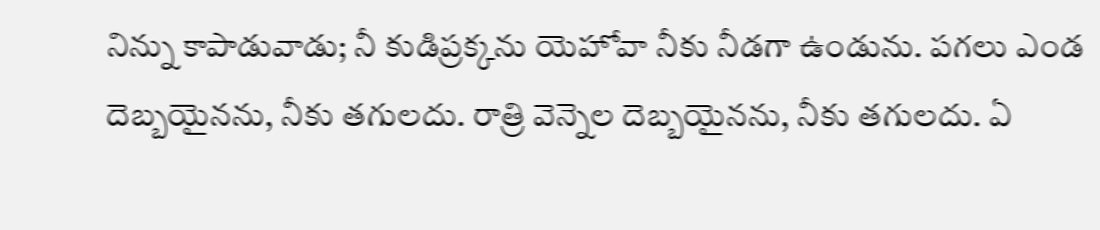నిన్ను కాపాడువాడు; నీ కుడిప్రక్కను యెహోవా నీకు నీడగా ఉండును. పగలు ఎండ దెబ్బయైనను, నీకు తగులదు. రాత్రి వెన్నెల దెబ్బయైనను, నీకు తగులదు. ఏ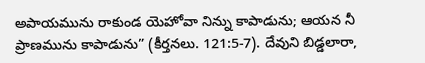అపాయమును రాకుండ యెహోవా నిన్ను కాపాడును; ఆయన నీ ప్రాణమును కాపాడును” (కీర్తనలు. 121:5-7). దేవుని బిడ్డలారా,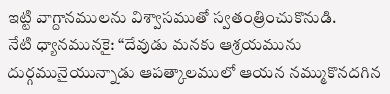ఇట్టి వాగ్దానములను విశ్వాసముతో స్వతంత్రించుకొనుడి.
నేటి ధ్యానమునకై: “దేవుడు మనకు ఆశ్రయమును దుర్గమునైయున్నాడు ఆపత్కాలములో ఆయన నమ్ముకొనదగిన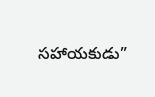సహాయకుడు”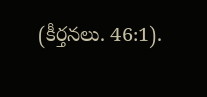(కీర్తనలు. 46:1).